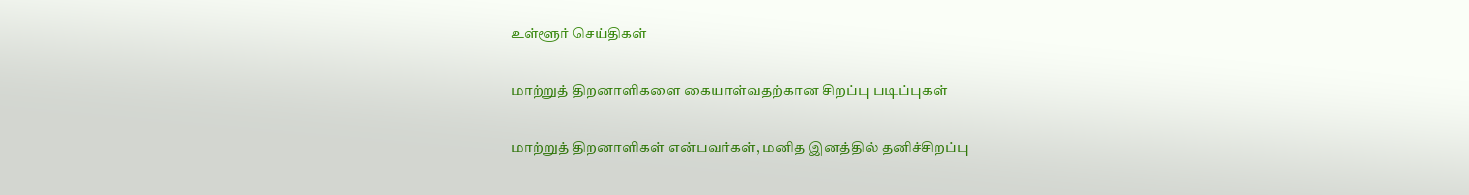உள்ளூர் செய்திகள்

மாற்றுத் திறனாளிகளை கையாள்வதற்கான சிறப்பு படிப்புகள்

மாற்றுத் திறனாளிகள் என்பவர்கள், மனித இனத்தில் தனிச்சிறப்பு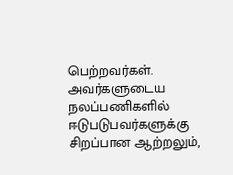பெற்றவர்கள். அவர்களுடைய நலப்பணிகளில் ஈடுபடுபவர்களுக்கு சிறப்பான ஆற்றலும்,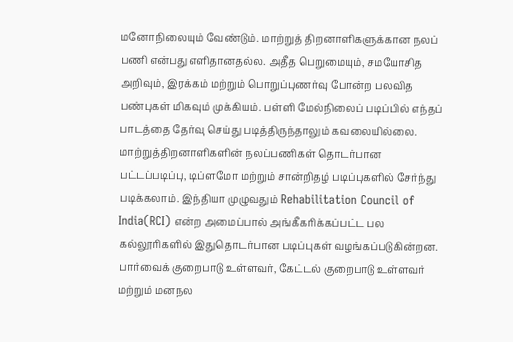மனோநிலையும் வேண்டும். மாற்றுத் திறனாளிகளுக்கான நலப் பணி என்பது எளிதானதல்ல. அதீத பெறுமையும், சமயோசித அறிவும், இரக்கம் மற்றும் பொறுப்புணர்வு போன்ற பலவித பண்புகள் மிகவும் முக்கியம். பள்ளி மேல்நிலைப் படிப்பில் எந்தப் பாடத்தை தேர்வு செய்து படித்திருந்தாலும் கவலையில்லை. மாற்றுத்திறனாளிகளின் நலப்பணிகள் தொடர்பான பட்டப்படிப்பு, டிப்ளமோ மற்றும் சான்றிதழ் படிப்புகளில் சேர்ந்து படிக்கலாம். இந்தியா முழுவதும் Rehabilitation Council of India(RCI) என்ற அமைப்பால் அங்கீகரிக்கப்பட்ட பல கல்லூரிகளில் இதுதொடர்பான படிப்புகள் வழங்கப்படுகின்றன. பார்வைக் குறைபாடு உள்ளவர், கேட்டல் குறைபாடு உள்ளவர் மற்றும் மனநல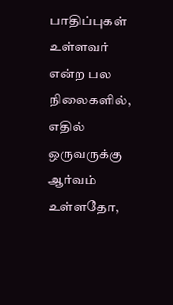பாதிப்புகள் உள்ளவர் என்ற பல நிலைகளில், எதில் ஒருவருக்கு ஆர்வம் உள்ளதோ,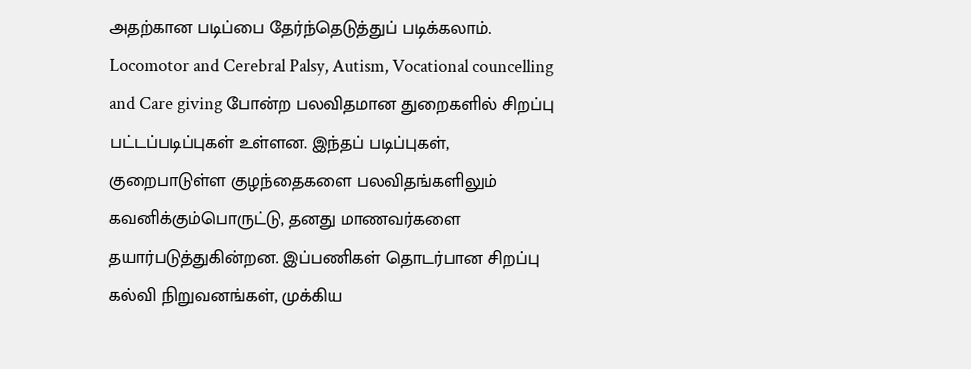அதற்கான படிப்பை தேர்ந்தெடுத்துப் படிக்கலாம். Locomotor and Cerebral Palsy, Autism, Vocational councelling and Care giving போன்ற பலவிதமான துறைகளில் சிறப்பு பட்டப்படிப்புகள் உள்ளன. இந்தப் படிப்புகள், குறைபாடுள்ள குழந்தைகளை பலவிதங்களிலும் கவனிக்கும்பொருட்டு, தனது மாணவர்களை தயார்படுத்துகின்றன. இப்பணிகள் தொடர்பான சிறப்பு கல்வி நிறுவனங்கள், முக்கிய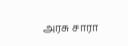அரசு சாரா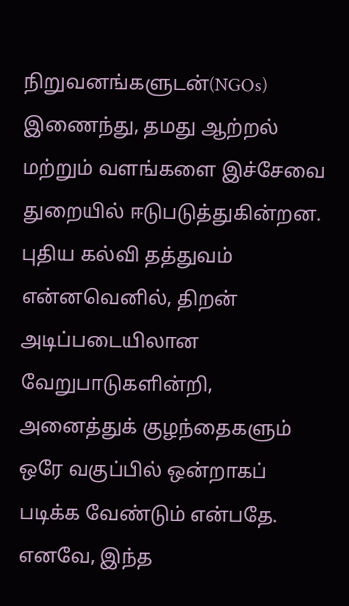நிறுவனங்களுடன்(NGOs) இணைந்து, தமது ஆற்றல் மற்றும் வளங்களை இச்சேவை துறையில் ஈடுபடுத்துகின்றன. புதிய கல்வி தத்துவம் என்னவெனில், திறன் அடிப்படையிலான வேறுபாடுகளின்றி, அனைத்துக் குழந்தைகளும் ஒரே வகுப்பில் ஒன்றாகப் படிக்க வேண்டும் என்பதே. எனவே, இந்த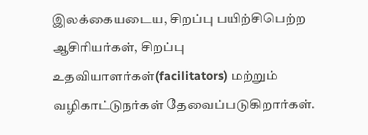இலக்கையடைய, சிறப்பு பயிற்சிபெற்ற ஆசிரியர்கள், சிறப்பு உதவியாளர்கள்(facilitators) மற்றும் வழிகாட்டுநர்கள் தேவைப்படுகிறார்கள்.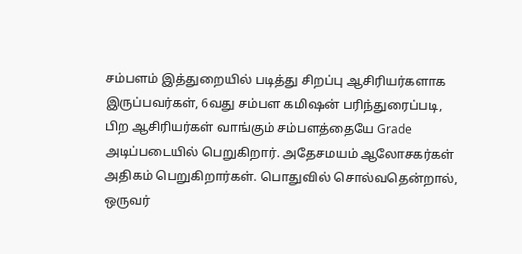சம்பளம் இத்துறையில் படித்து சிறப்பு ஆசிரியர்களாக இருப்பவர்கள், 6வது சம்பள கமிஷன் பரிந்துரைப்படி, பிற ஆசிரியர்கள் வாங்கும் சம்பளத்தையே Grade அடிப்படையில் பெறுகிறார். அதேசமயம் ஆலோசகர்கள் அதிகம் பெறுகிறார்கள். பொதுவில் சொல்வதென்றால், ஒருவர்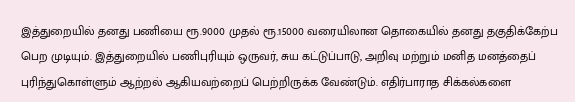இத்துறையில் தனது பணியை ரூ.9000 முதல் ரூ.15000 வரையிலான தொகையில் தனது தகுதிக்கேற்ப பெற முடியும். இத்துறையில் பணிபுரியும் ஒருவர், சுய கட்டுப்பாடு, அறிவு மற்றும் மனித மனத்தைப் புரிந்துகொள்ளும் ஆற்றல் ஆகியவற்றைப் பெற்றிருக்க வேண்டும். எதிர்பாராத சிக்கல்களை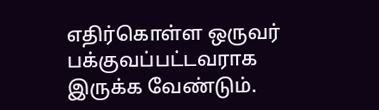எதிர்கொள்ள ஒருவர் பக்குவப்பட்டவராக இருக்க வேண்டும்.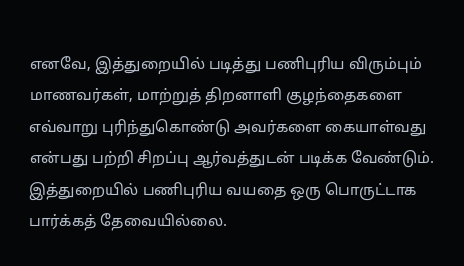எனவே, இத்துறையில் படித்து பணிபுரிய விரும்பும் மாணவர்கள், மாற்றுத் திறனாளி குழந்தைகளை எவ்வாறு புரிந்துகொண்டு அவர்களை கையாள்வது என்பது பற்றி சிறப்பு ஆர்வத்துடன் படிக்க வேண்டும். இத்துறையில் பணிபுரிய வயதை ஒரு பொருட்டாக பார்க்கத் தேவையில்லை.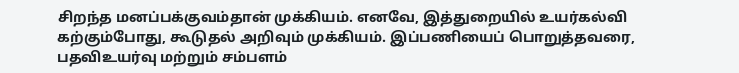சிறந்த மனப்பக்குவம்தான் முக்கியம். எனவே, இத்துறையில் உயர்கல்வி கற்கும்போது, கூடுதல் அறிவும் முக்கியம். இப்பணியைப் பொறுத்தவரை, பதவிஉயர்வு மற்றும் சம்பளம்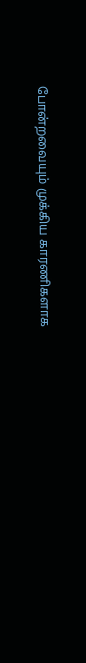போன்றவையும் முக்கிய காரணிகளாக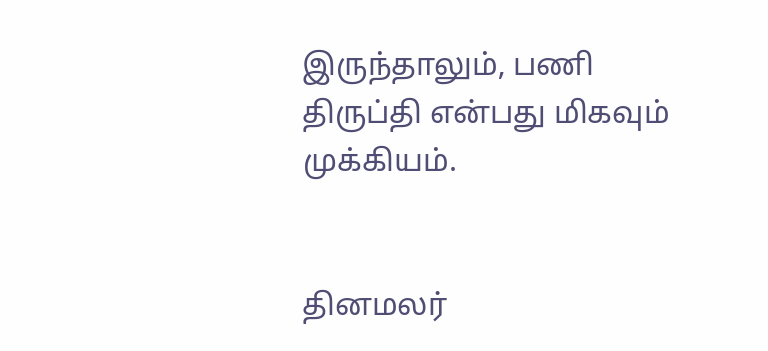இருந்தாலும், பணி திருப்தி என்பது மிகவும் முக்கியம்.


தினமலர்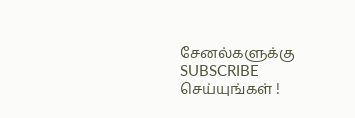சேனல்களுக்கு SUBSCRIBE செய்யுங்கள் !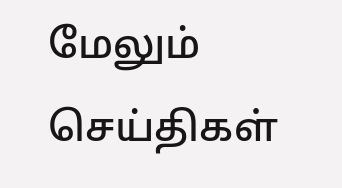மேலும் செய்திகள்